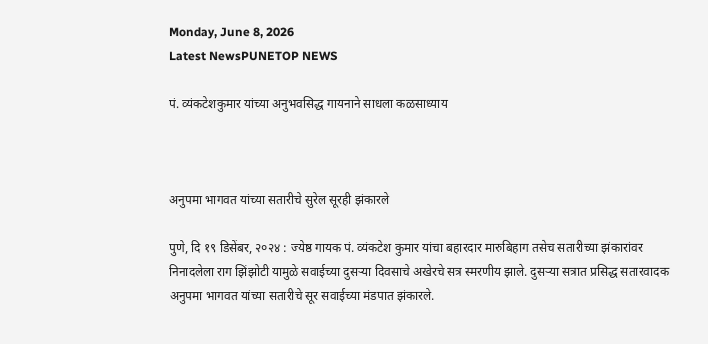Monday, June 8, 2026
Latest NewsPUNETOP NEWS

पं. व्यंकटेशकुमार यांच्या अनुभवसिद्ध गायनाने साधला कळसाध्याय



अनुपमा भागवत यांच्या सतारीचे सुरेल सूरही झंकारले

पुणे, दि १९ डिसेंबर, २०२४ : ज्येष्ठ गायक पं. व्यंकटेश कुमार यांचा बहारदार मारुबिहाग तसेच सतारीच्या झंकारांवर निनादलेला राग झिंझोटी यामुळे सवाईच्या दुसऱ्या दिवसाचे अखेरचे सत्र स्मरणीय झाले. दुसऱ्या सत्रात प्रसिद्ध सतारवादक अनुपमा भागवत यांच्या सतारीचे सूर सवाईच्या मंडपात झंकारले.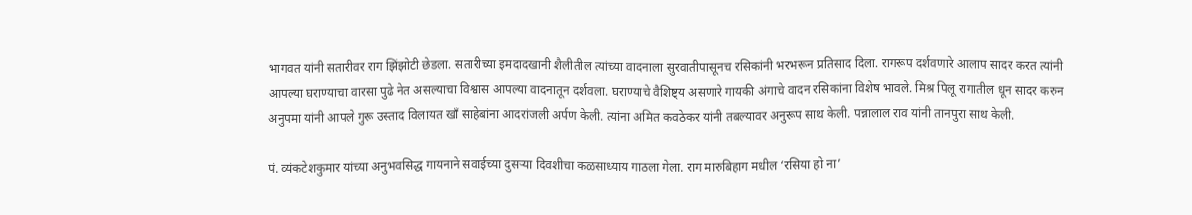भागवत यांनी सतारीवर राग झिंझोटी छेडला. सतारीच्या इमदादखानी शैलीतील त्यांच्या वादनाला सुरवातीपासूनच रसिकांनी भरभरून प्रतिसाद दिला. रागरूप दर्शवणारे आलाप सादर करत त्यांनी आपल्या घराण्याचा वारसा पुढे नेत असल्याचा विश्वास आपल्या वादनातून दर्शवला. घराण्याचे वैशिष्ट्य असणारे गायकी अंगाचे वादन रसिकांना विशेष भावले. मिश्र पिलू रागातील धून सादर करुन अनुपमा यांनी आपले गुरू उस्ताद विलायत खाँ साहेबांना आदरांजली अर्पण केली. त्यांना अमित कवठेकर यांनी तबल्यावर अनुरूप साथ केली. पन्नालाल राव यांनी तानपुरा साथ केली.

पं. व्यंकटेशकुमार यांच्या अनुभवसिद्ध गायनाने सवाईच्या दुसऱ्या दिवशीचा कळसाध्याय गाठला गेला. राग मारुबिहाग मधील ‘रसिया हो ना’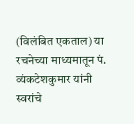(विलंबित एकताल) या रचनेच्या माध्यमातून पं. व्यंकटेशकुमार यांनी स्वरांचे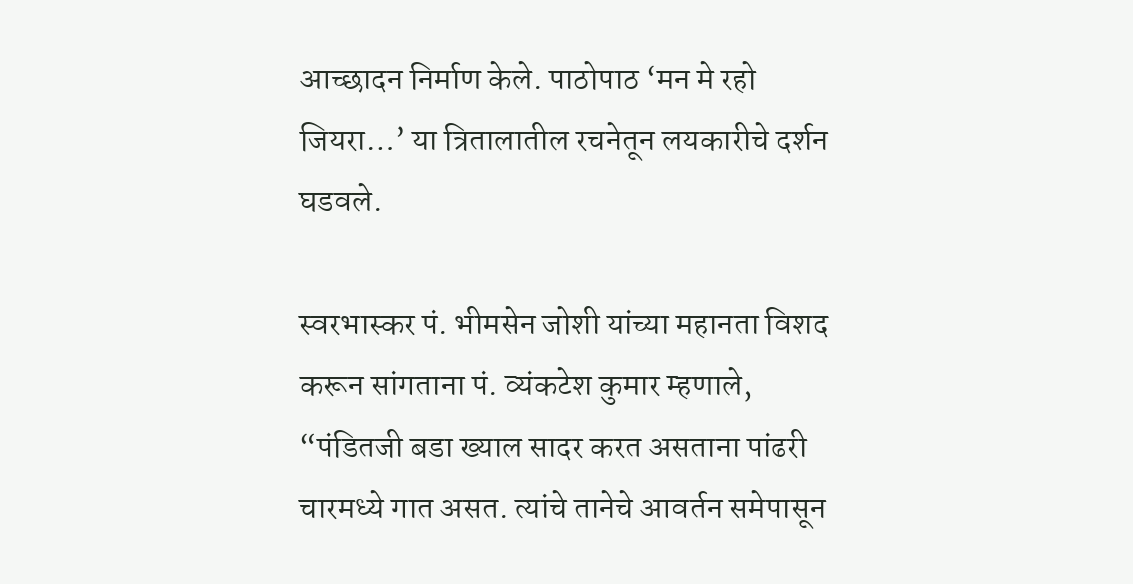आच्छादन निर्माण केले. पाठोपाठ ‘मन मे रहो जियरा…’ या त्रितालातील रचनेतून लयकारीचे दर्शन घडवले.

स्वरभास्कर पं. भीमसेन जोशी यांच्या महानता विशद करून सांगताना पं. व्यंकटेश कुमार म्हणाले, “पंडितजी बडा ख्याल सादर करत असताना पांढरी चारमध्ये गात असत. त्यांचे तानेचे आवर्तन समेपासून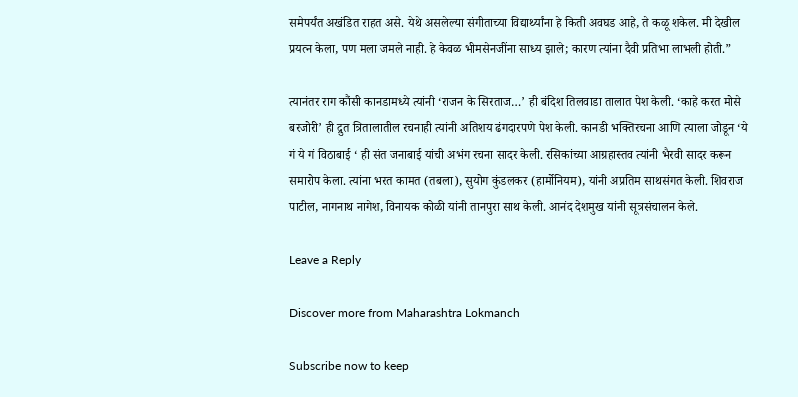समेपर्यंत अखंडित राहत असे. येथे असलेल्या संगीताच्या विद्यार्थ्यांना हे किती अवघड आहे, ते कळू शकेल. मी देखील प्रयत्न केला, पण मला जमले नाही. हे केवळ भीमसेनजींना साध्य झाले; कारण त्यांना दैवी प्रतिभा लाभली होती.”

त्यानंतर राग कौंसी कानडामध्ये त्यांनी ‘राजन के सिरताज…’ ही बंदिश तिलवाडा तालात पेश केली. ‘काहे करत मोसे बरजोरी’ ही द्रुत त्रितालातील रचनाही त्यांनी अतिशय ढंगदारपणे पेश केली. कानडी भक्तिरचना आणि त्याला जोडून ‘ये गं ये गं विठाबाई ‘ ही संत जनाबाई यांची अभंग रचना सादर केली. रसिकांच्या आग्रहास्तव त्यांनी भैरवी सादर करून समारोप केला. त्यांना भरत कामत (तबला), सुयोग कुंडलकर (हार्मोनियम), यांनी अप्रतिम साथसंगत केली. शिवराज पाटील, नागनाथ नागेश, विनायक कोळी यांनी तानपुरा साथ केली. आनंद देशमुख यांनी सूत्रसंचालन केले.

Leave a Reply

Discover more from Maharashtra Lokmanch

Subscribe now to keep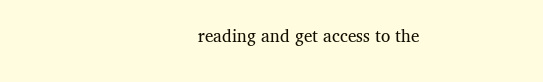reading and get access to the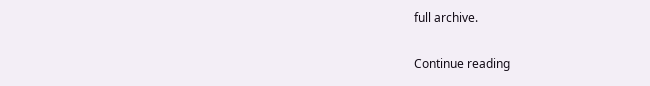full archive.

Continue reading